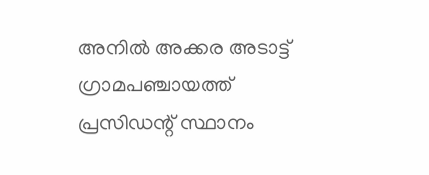അനിൽ അക്കര അടാട്ട് ഗ്രാമപഞ്ചായത്ത് പ്രസിഡന്റ് സ്ഥാനം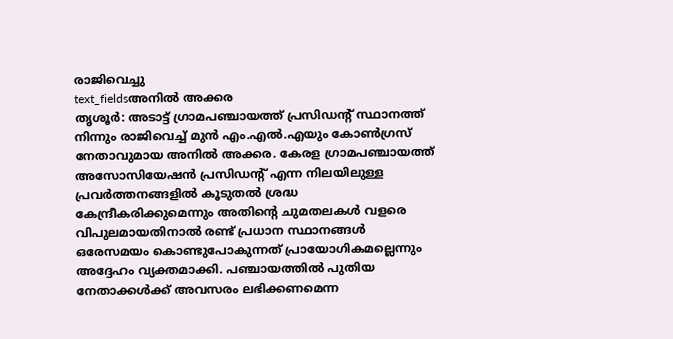രാജിവെച്ചു
text_fieldsഅനിൽ അക്കര
തൃശൂർ: അടാട്ട് ഗ്രാമപഞ്ചായത്ത് പ്രസിഡന്റ് സ്ഥാനത്ത് നിന്നും രാജിവെച്ച് മുൻ എം.എൽ.എയും കോൺഗ്രസ് നേതാവുമായ അനിൽ അക്കര. കേരള ഗ്രാമപഞ്ചായത്ത് അസോസിയേഷൻ പ്രസിഡന്റ് എന്ന നിലയിലുള്ള പ്രവർത്തനങ്ങളിൽ കൂടുതൽ ശ്രദ്ധ കേന്ദ്രീകരിക്കുമെന്നും അതിന്റെ ചുമതലകൾ വളരെ വിപുലമായതിനാൽ രണ്ട് പ്രധാന സ്ഥാനങ്ങൾ ഒരേസമയം കൊണ്ടുപോകുന്നത് പ്രായോഗികമല്ലെന്നും അദ്ദേഹം വ്യക്തമാക്കി. പഞ്ചായത്തിൽ പുതിയ നേതാക്കൾക്ക് അവസരം ലഭിക്കണമെന്ന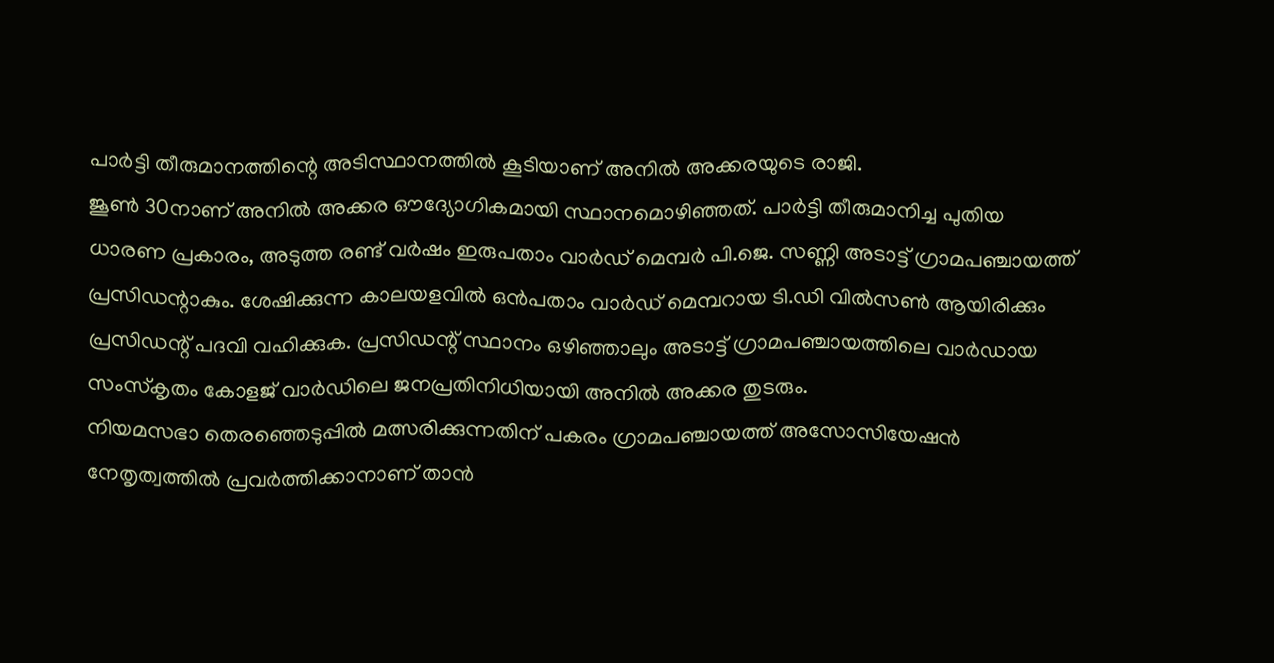പാർട്ടി തീരുമാനത്തിന്റെ അടിസ്ഥാനത്തിൽ കൂടിയാണ് അനിൽ അക്കരയുടെ രാജി.
ജൂൺ 30നാണ് അനിൽ അക്കര ഔദ്യോഗികമായി സ്ഥാനമൊഴിഞ്ഞത്. പാർട്ടി തീരുമാനിച്ച പുതിയ ധാരണ പ്രകാരം, അടുത്ത രണ്ട് വർഷം ഇരുപതാം വാർഡ് മെമ്പർ പി.ജെ. സണ്ണി അടാട്ട് ഗ്രാമപഞ്ചായത്ത് പ്രസിഡന്റാകും. ശേഷിക്കുന്ന കാലയളവിൽ ഒൻപതാം വാർഡ് മെമ്പറായ ടി.ഡി വിൽസൺ ആയിരിക്കും പ്രസിഡന്റ് പദവി വഹിക്കുക. പ്രസിഡന്റ് സ്ഥാനം ഒഴിഞ്ഞാലും അടാട്ട് ഗ്രാമപഞ്ചായത്തിലെ വാർഡായ സംസ്കൃതം കോളജ് വാർഡിലെ ജനപ്രതിനിധിയായി അനിൽ അക്കര തുടരും.
നിയമസഭാ തെരഞ്ഞെടുപ്പിൽ മത്സരിക്കുന്നതിന് പകരം ഗ്രാമപഞ്ചായത്ത് അസോസിയേഷൻ നേതൃത്വത്തിൽ പ്രവർത്തിക്കാനാണ് താൻ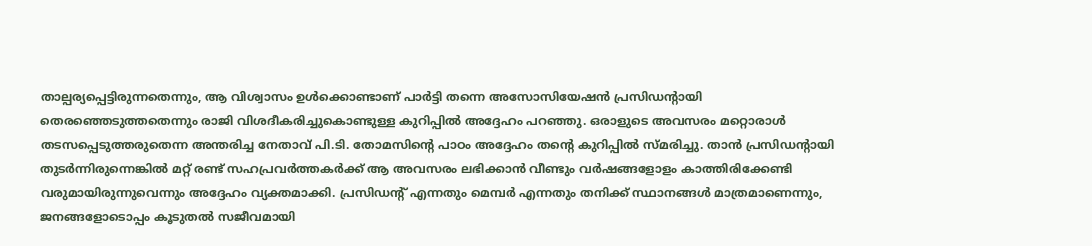താല്പര്യപ്പെട്ടിരുന്നതെന്നും, ആ വിശ്വാസം ഉൾക്കൊണ്ടാണ് പാർട്ടി തന്നെ അസോസിയേഷൻ പ്രസിഡന്റായി തെരഞ്ഞെടുത്തതെന്നും രാജി വിശദീകരിച്ചുകൊണ്ടുള്ള കുറിപ്പിൽ അദ്ദേഹം പറഞ്ഞു. ഒരാളുടെ അവസരം മറ്റൊരാൾ തടസപ്പെടുത്തരുതെന്ന അന്തരിച്ച നേതാവ് പി.ടി. തോമസിന്റെ പാഠം അദ്ദേഹം തന്റെ കുറിപ്പിൽ സ്മരിച്ചു. താൻ പ്രസിഡന്റായി തുടർന്നിരുന്നെങ്കിൽ മറ്റ് രണ്ട് സഹപ്രവർത്തകർക്ക് ആ അവസരം ലഭിക്കാൻ വീണ്ടും വർഷങ്ങളോളം കാത്തിരിക്കേണ്ടി വരുമായിരുന്നുവെന്നും അദ്ദേഹം വ്യക്തമാക്കി. പ്രസിഡന്റ് എന്നതും മെമ്പർ എന്നതും തനിക്ക് സ്ഥാനങ്ങൾ മാത്രമാണെന്നും, ജനങ്ങളോടൊപ്പം കൂടുതൽ സജീവമായി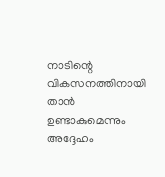നാടിന്റെ വികസനത്തിനായി താൻ ഉണ്ടാകുമെന്നും അദ്ദേഹം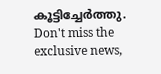കൂട്ടിച്ചേർത്തു.
Don't miss the exclusive news,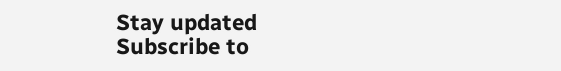Stay updated
Subscribe to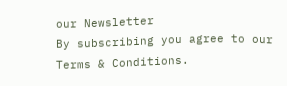our Newsletter
By subscribing you agree to our Terms & Conditions.